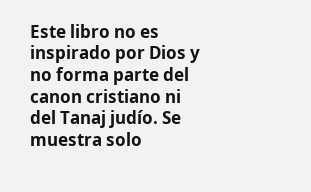Este libro no es inspirado por Dios y no forma parte del canon cristiano ni del Tanaj judío. Se muestra solo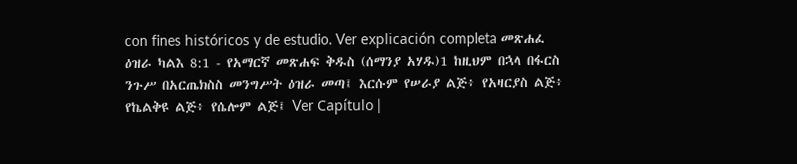con fines históricos y de estudio. Ver explicación completa መጽሐፈ ዕዝራ ካልእ 8:1 - የአማርኛ መጽሐፍ ቅዱስ (ሰማንያ አሃዱ)1 ከዚህም በኋላ በፋርስ ንጉሥ በአርጤክስስ መንግሥት ዕዝራ መጣ፤ እርሱም የሠራያ ልጅ፥ የአዛርያስ ልጅ፥ የኬልቅዩ ልጅ፥ የሴሎም ልጅ፤ Ver Capítulo |